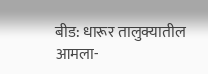बीड: धारूर तालुक्यातील आमला-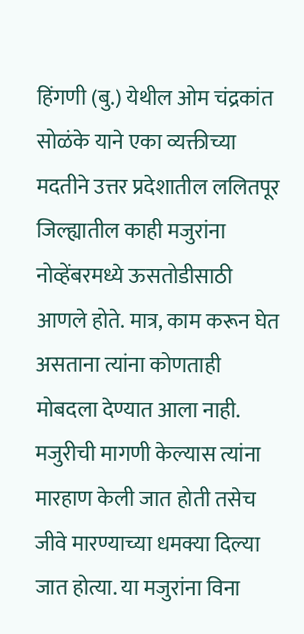हिंगणी (बु.) येथील ओम चंद्रकांत सोळंके याने एका व्यक्तीच्या मदतीने उत्तर प्रदेशातील ललितपूर जिल्ह्यातील काही मजुरांना नोव्हेंबरमध्ये ऊसतोडीसाठी आणले होते. मात्र, काम करून घेत असताना त्यांना कोणताही मोबदला देण्यात आला नाही. मजुरीची मागणी केल्यास त्यांना मारहाण केली जात होती तसेच जीवे मारण्याच्या धमक्या दिल्या जात होत्या. या मजुरांना विना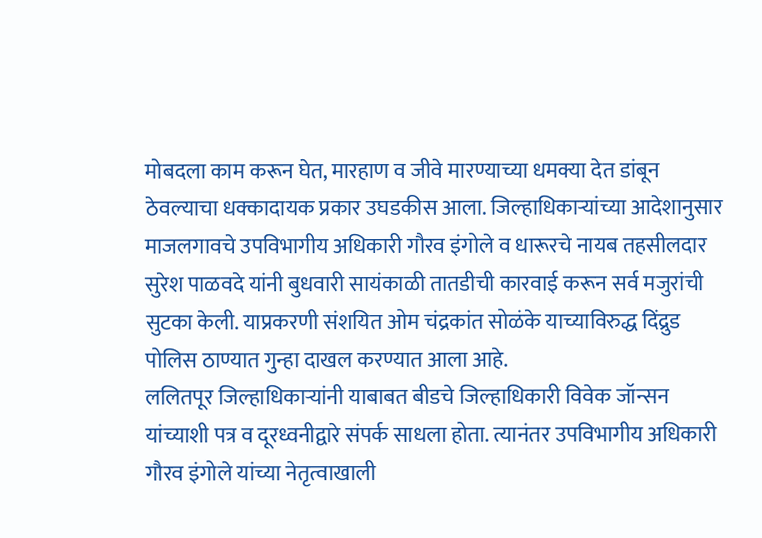मोबदला काम करून घेत, मारहाण व जीवे मारण्याच्या धमक्या देत डांबून ठेवल्याचा धक्कादायक प्रकार उघडकीस आला. जिल्हाधिकाऱ्यांच्या आदेशानुसार माजलगावचे उपविभागीय अधिकारी गौरव इंगोले व धारूरचे नायब तहसीलदार सुरेश पाळवदे यांनी बुधवारी सायंकाळी तातडीची कारवाई करून सर्व मजुरांची सुटका केली. याप्रकरणी संशयित ओम चंद्रकांत सोळंके याच्याविरुद्ध दिंद्रुड पोलिस ठाण्यात गुन्हा दाखल करण्यात आला आहे.
ललितपूर जिल्हाधिकाऱ्यांनी याबाबत बीडचे जिल्हाधिकारी विवेक जॉन्सन यांच्याशी पत्र व दूरध्वनीद्वारे संपर्क साधला होता. त्यानंतर उपविभागीय अधिकारी गौरव इंगोले यांच्या नेतृत्वाखाली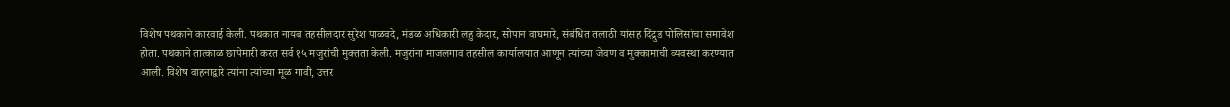विशेष पथकाने कारवाई केली. पथकात नायब तहसीलदार सुरेश पाळवदे, मंडळ अधिकारी लहु केदार, सोपान वाघमारे, संबंधित तलाठी यांसह दिंद्रुड पोलिसांचा समावेश होता. पथकाने तात्काळ छापेमारी करत सर्व १५ मजुरांची मुक्तता केली. मजुरांना माजलगाव तहसील कार्यालयात आणून त्यांच्या जेवण व मुक्कामाची व्यवस्था करण्यात आली. विशेष वाहनाद्वारे त्यांना त्यांच्या मूळ गावी, उत्तर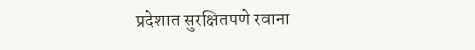प्रदेशात सुरक्षितपणे रवाना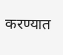करण्यात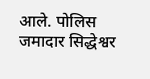आले. पोलिस जमादार सिद्धेश्वर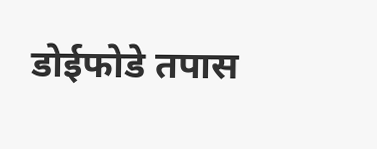डोईफोडे तपास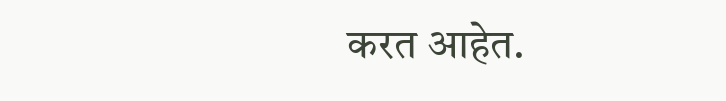करत आहेत.